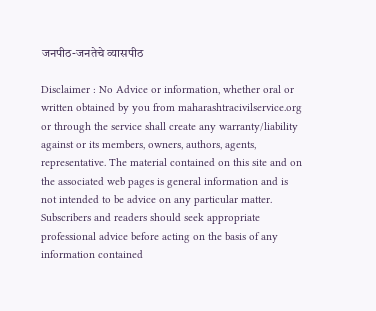जनपीठ-जनतेचे व्यासपीठ

Disclaimer : No Advice or information, whether oral or written obtained by you from maharashtracivilservice.org or through the service shall create any warranty/liability against or its members, owners, authors, agents, representative. The material contained on this site and on the associated web pages is general information and is not intended to be advice on any particular matter. Subscribers and readers should seek appropriate professional advice before acting on the basis of any information contained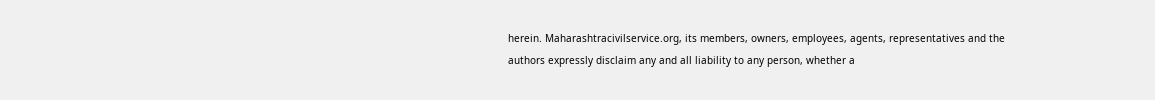herein. Maharashtracivilservice.org, its members, owners, employees, agents, representatives and the authors expressly disclaim any and all liability to any person, whether a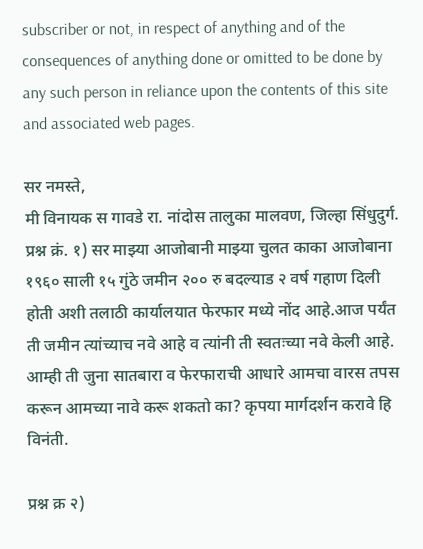subscriber or not, in respect of anything and of the consequences of anything done or omitted to be done by any such person in reliance upon the contents of this site and associated web pages.

सर नमस्ते,
मी विनायक स गावडे रा. नांदोस तालुका मालवण, जिल्हा सिंधुदुर्ग.
प्रश्न क्रं. १) सर माझ्या आजोबानी माझ्या चुलत काका आजोबाना १९६० साली १५ गुंठे जमीन २०० रु बदल्याड २ वर्ष गहाण दिली होती अशी तलाठी कार्यालयात फेरफार मध्ये नोंद आहे.आज पर्यंत ती जमीन त्यांच्याच नवे आहे व त्यांनी ती स्वतःच्या नवे केली आहे.
आम्ही ती जुना सातबारा व फेरफाराची आधारे आमचा वारस तपस करून आमच्या नावे करू शकतो का? कृपया मार्गदर्शन करावे हि विनंती.

प्रश्न क्र २)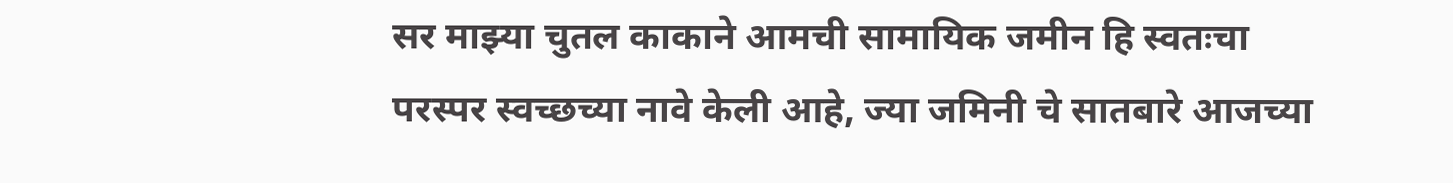सर माझ्या चुतल काकाने आमची सामायिक जमीन हि स्वतःचा परस्पर स्वच्छच्या नावे केली आहे, ज्या जमिनी चे सातबारे आजच्या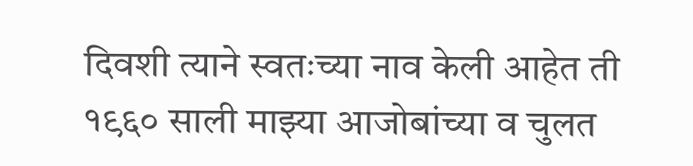दिवशी त्याने स्वतःच्या नाव केली आहेत ती १९६० साली माझ्या आजोबांच्या व चुलत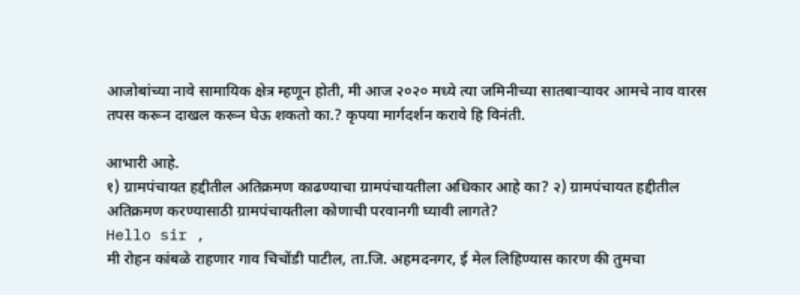आजोबांच्या नावे सामायिक क्षेत्र म्हणून होती, मी आज २०२० मध्ये त्या जमिनीच्या सातबाऱ्यावर आमचे नाव वारस तपस करून दाखल करून घेऊ शकतो का.? कृपया मार्गदर्शन करावे हि विनंती.

आभारी आहे.
१) ग्रामपंचायत हद्दीतील अतिक्रमण काढण्याचा ग्रामपंचायतीला अधिकार आहे का? २) ग्रामपंचायत हद्दीतील अतिक्रमण करण्यासाठी ग्रामपंचायतीला कोणाची परवानगी घ्यावी लागते?
Hello sir ,
मी रोहन कांबळे राहणार गाव चिचोंडी पाटील, ता.जि. अहमदनगर, ई मेल लिहिण्यास कारण की तुमचा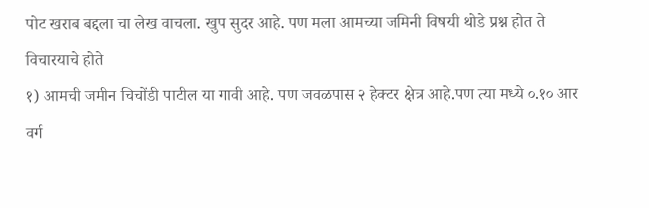पोट खराब बद्दला चा लेख वाचला. खुप सुदर आहे. पण मला आमच्या जमिनी विषयी थोडे प्रश्न होत ते विचारयाचे होते
१) आमची जमीन चिचोंडी पाटील या गावी आहे. पण जवळपास २ हेक्टर क्षेत्र आहे.पण त्या मध्ये ०.१० आर वर्ग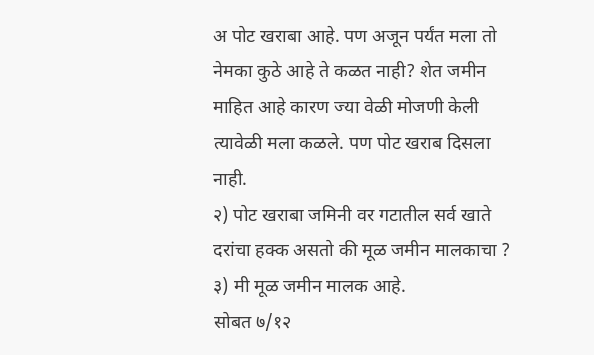अ पोट खराबा आहे. पण अजून पर्यंत मला तो नेमका कुठे आहे ते कळत नाही? शेत जमीन माहित आहे कारण ज्या वेळी मोजणी केली त्यावेळी मला कळले. पण पोट खराब दिसला नाही.
२) पोट खराबा जमिनी वर गटातील सर्व खाते दरांचा हक्क असतो की मूळ जमीन मालकाचा ?
३) मी मूळ जमीन मालक आहे.
सोबत ७/१२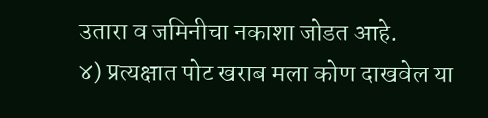उतारा व जमिनीचा नकाशा जोडत आहे.
४) प्रत्यक्षात पोट खराब मला कोण दाखवेल या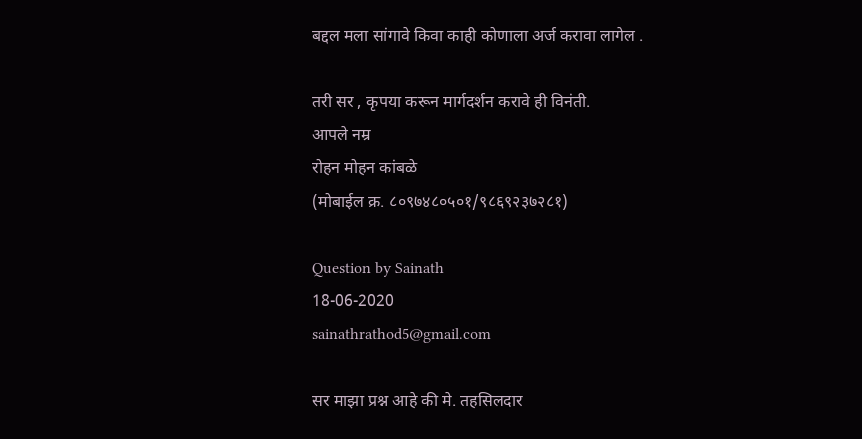बद्दल मला सांगावे किवा काही कोणाला अर्ज करावा लागेल .

तरी सर , कृपया करून मार्गदर्शन करावे ही विनंती.
आपले नम्र
रोहन मोहन कांबळे
(मोबाईल क्र. ८०९७४८०५०१/९८६९२३७२८१)

Question by Sainath
18-06-2020
sainathrathod5@gmail.com

सर माझा प्रश्न आहे की मे. तहसिलदार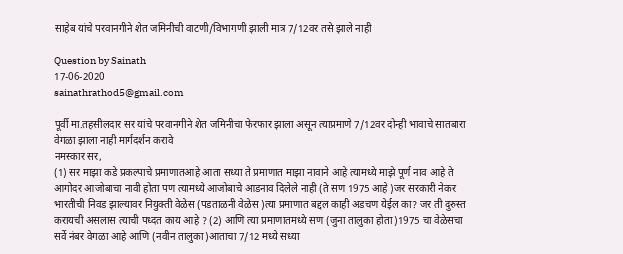साहेब यांचे परवानगीने शेत जमिनीची वाटणी/विभागणी झाली मात्र 7/12वर तसे झाले नाही

Question by Sainath
17-06-2020
sainathrathod5@gmail.com

पूर्वी मा.तहसीलदार सर यांचे परवानगीने शेत जमिनीचा फेरफार झाला असून त्याप्रमाणे 7/12वर दोन्ही भावाचे सातबारा वेगळा झाला नाही मार्गदर्शन करावे
नमस्कार सर,
(1) सर माझा कडे प्रकल्पाचे प्रमाणातआहे आता सध्या ते प्रमाणात माझा नावाने आहे त्यामध्ये माझे पूर्ण नाव आहे ते आगोदर आजोबाचा नावी होता पण त्यामध्ये आजोबाचे आडनाव दिलेले नाही (ते सण 1975 आहे )जर सरकारी नेकर भारतीची निवड झाल्यावर नियुक्ती वेळेस (पडताळनी वेळेस )त्या प्रमाणात बद्दल काही अडचण येईल का? जर ती दुरुस्त करायची असलास त्याची पध्दत काय आहे ? (2) आणि त्या प्रमाणातमध्ये सण (जुना तालुका होता)1975 चा वेळेसचा सर्वे नंबर वेगळा आहे आणि (नवीन तालुका)आताचा 7/12 मध्ये सध्या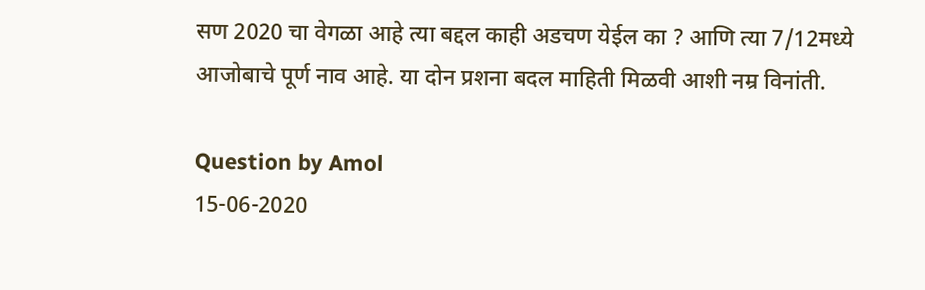सण 2020 चा वेगळा आहे त्या बद्दल काही अडचण येईल का ? आणि त्या 7/12मध्ये आजोबाचे पूर्ण नाव आहे. या दोन प्रशना बदल माहिती मिळवी आशी नम्र विनांती.

Question by Amol
15-06-2020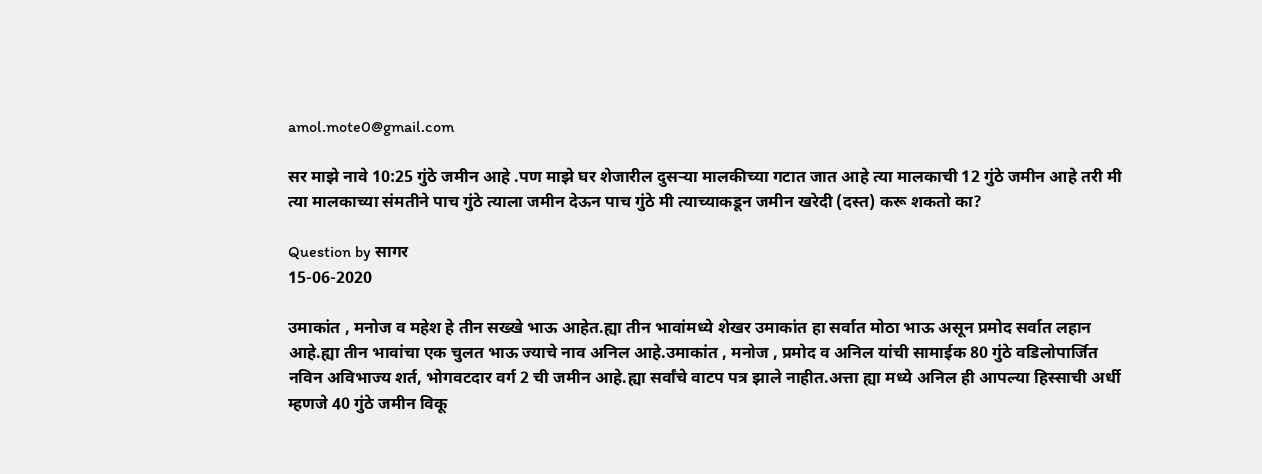amol.mote0@gmail.com

सर माझे नावे 10:25 गुंठे जमीन आहे .पण माझे घर शेजारील दुसऱ्या मालकीच्या गटात जात आहे त्या मालकाची 12 गुंठे जमीन आहे तरी मी त्या मालकाच्या संमतीने पाच गुंठे त्याला जमीन देऊन पाच गुंठे मी त्याच्याकडून जमीन खरेदी (दस्त) करू शकतो का?

Question by सागर
15-06-2020

उमाकांत , मनोज व महेश हे तीन सख्खे भाऊ आहेत.ह्या तीन भावांमध्ये शेखर उमाकांत हा सर्वात मोठा भाऊ असून प्रमोद सर्वात लहान आहे.ह्या तीन भावांचा एक चुलत भाऊ ज्याचे नाव अनिल आहे.उमाकांत , मनोज , प्रमोद व अनिल यांची सामाईक 80 गुंठे वडिलोपार्जित नविन अविभाज्य शर्त, भोगवटदार वर्ग 2 ची जमीन आहे.ह्या सर्वांचे वाटप पत्र झाले नाहीत.अत्ता ह्या मध्ये अनिल ही आपल्या हिस्साची अर्धी म्हणजे 40 गुंठे जमीन विकू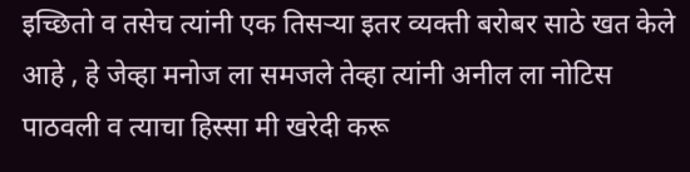इच्छितो व तसेच त्यांनी एक तिसऱ्या इतर व्यक्ती बरोबर साठे खत केले आहे , हे जेव्हा मनोज ला समजले तेव्हा त्यांनी अनील ला नोटिस पाठवली व त्याचा हिस्सा मी खरेदी करू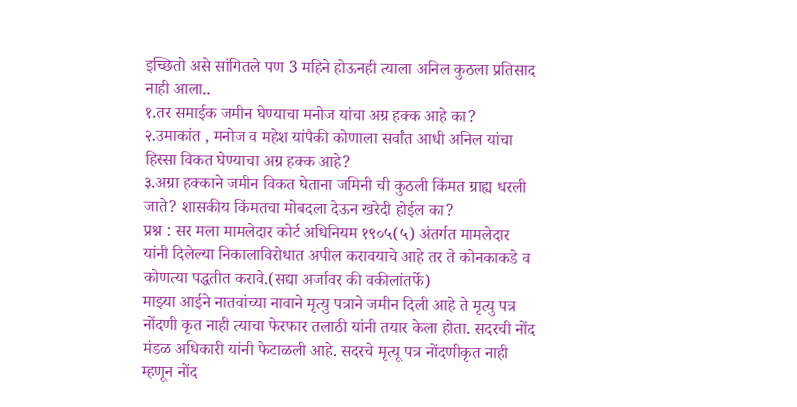इच्छितो असे सांगितले पण 3 महिने होऊनही त्याला अनिल कुठला प्रतिसाद नाही आला..
१.तर समाईक जमीन घेण्याचा मनोज यांचा अग्र हक्क आहे का?
२.उमाकांत , मनोज व महेश यांपैकी कोणाला सर्वांत आधी अनिल यांचा हिस्सा विकत घेण्याचा अग्र हक्क आहे?
३.अग्रा हक्काने जमीन विकत घेताना जमिनी ची कुठली किंमत ग्राह्य धरली जाते? शासकीय किंमतचा मोबदला देऊन खरेदी होईल का?
प्रश्न : सर मला मामलेदार कोर्ट अधिनियम १९०५(५) अंतर्गत मामलेदार यांनी दिलेल्या निकालाविरोधात अपील करावयाचे आहे तर ते कोनकाकडे व कोणत्या पद्धतीत करावे.(सद्या अर्जावर की वकीलांतर्फे)
माझ्या आईने नातवांच्या नावाने मृत्यु पत्राने जमीन दिली आहे ते मृत्यु पत्र नोंदणी कृत नाही त्याचा फेरफार तलाठी यांनी तयार केला होता. सदरची नोंद मंडळ अधिकारी यांनी फेटाळली आहे. सदरचे मृत्यू पत्र नोंदणीकृत नाही म्हणून नोंद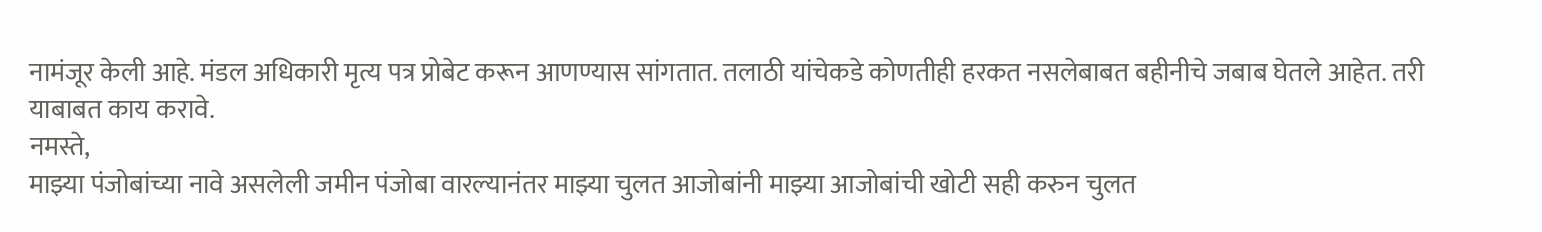नामंजूर केली आहे. मंडल अधिकारी मृत्य पत्र प्रोबेट करून आणण्यास सांगतात. तलाठी यांचेकडे कोणतीही हरकत नसलेबाबत बहीनीचे जबाब घेतले आहेत. तरी याबाबत काय करावे.
नमस्ते,
माझ्या पंजोबांच्या नावे असलेली जमीन पंजोबा वारल्यानंतर माझ्या चुलत आजोबांनी माझ्या आजोबांची खोटी सही करुन चुलत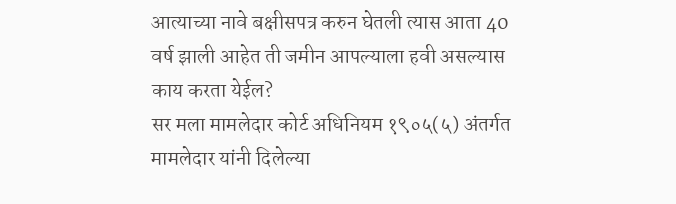आत्याच्या नावे बक्षीसपत्र करुन घेतली त्यास आता 40 वर्ष झाली आहेत ती जमीन आपल्याला हवी असल्यास काय करता येईल?
सर मला मामलेदार कोर्ट अधिनियम १९०५(५) अंतर्गत मामलेदार यांनी दिलेल्या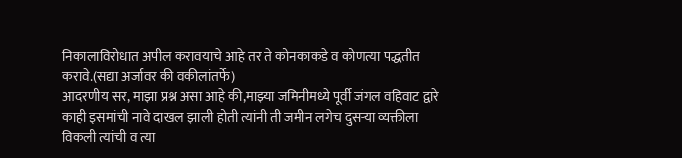निकालाविरोधात अपील करावयाचे आहे तर ते कोनकाकडे व कोणत्या पद्धतीत करावे.(सद्या अर्जावर की वकीलांतर्फे)
आदरणीय सर, माझा प्रश्न असा आहे की,माझ्या जमिनीमध्ये पूर्वी जंगल वहिवाट द्वारे काही इसमांची नावे दाखल झाली होती त्यांनी ती जमीन लगेच दुसऱ्या व्यक्तीला विकली त्यांची व त्या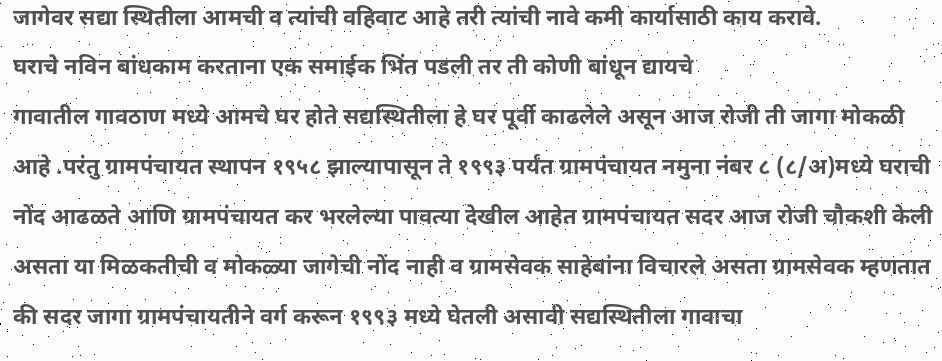जागेवर सद्या स्थितीला आमची व त्यांची वहिवाट आहे तरी त्यांची नावे कमी कार्यासाठी काय करावे.
घराचे नविन बांधकाम करताना एक समाईक भिंत पडली तर ती कोणी बांधून द्यायचे
गावातील गावठाण मध्ये आमचे घर होते सद्यस्थितीला हे घर पूर्वी काढलेले असून आज रोजी ती जागा मोकळी आहे .परंतु ग्रामपंचायत स्थापन १९५८ झाल्यापासून ते १९९३ पर्यंत ग्रामपंचायत नमुना नंबर ८ (८/अ)मध्ये घराची नोंद आढळते आणि ग्रामपंचायत कर भरलेल्या पावत्या देखील आहेत ग्रामपंचायत सदर आज रोजी चौकशी केली असता या मिळकतीची व मोकळ्या जागेची नोंद नाही व ग्रामसेवक साहेबांना विचारले असता ग्रामसेवक म्हणतात की सदर जागा ग्रामपंचायतीने वर्ग करून १९९३ मध्ये घेतली असावी सद्यस्थितीला गावाचा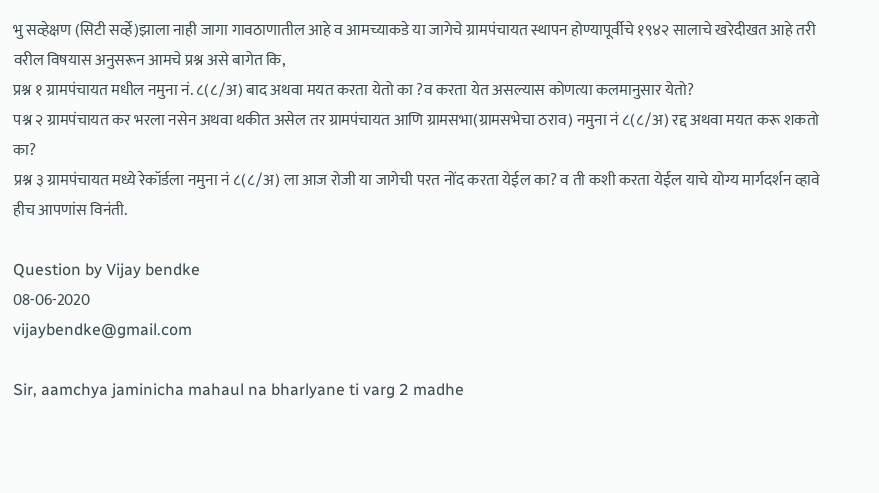भु सव्हेक्षण (सिटी सर्व्हे)झाला नाही जागा गावठाणातील आहे व आमच्याकडे या जागेचे ग्रामपंचायत स्थापन होण्यापूर्वीचे १९४२ सालाचे खरेदीखत आहे तरी वरील विषयास अनुसरून आमचे प्रश्न असे बागेत कि,
प्रश्न १ ग्रामपंचायत मधील नमुना नं. ८(८/अ) बाद अथवा मयत करता येतो का ?व करता येत असल्यास कोणत्या कलमानुसार येतो?
पश्न २ ग्रामपंचायत कर भरला नसेन अथवा थकीत असेल तर ग्रामपंचायत आणि ग्रामसभा(ग्रामसभेचा ठराव) नमुना नं ८(८/अ) रद्द अथवा मयत करू शकतो का?
प्रश्न ३ ग्रामपंचायत मध्ये रेकॉर्डला नमुना नं ८(८/अ) ला आज रोजी या जागेची परत नोंद करता येईल का? व ती कशी करता येईल याचे योग्य मार्गदर्शन व्हावे हीच आपणांस विनंती.

Question by Vijay bendke
08-06-2020
vijaybendke@gmail.com

Sir, aamchya jaminicha mahaul na bharlyane ti varg 2 madhe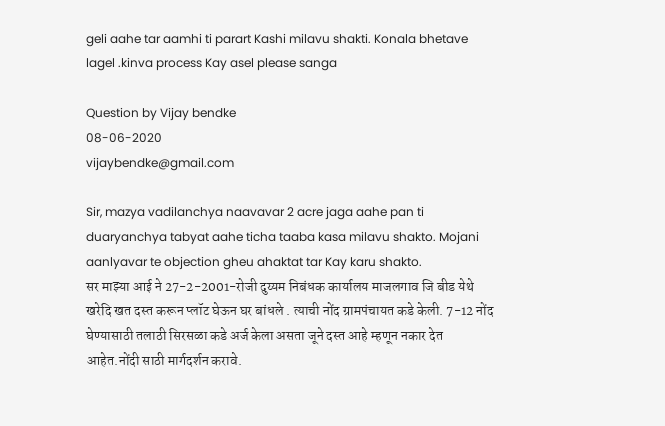geli aahe tar aamhi ti parart Kashi milavu shakti. Konala bhetave lagel .kinva process Kay asel please sanga

Question by Vijay bendke
08-06-2020
vijaybendke@gmail.com

Sir, mazya vadilanchya naavavar 2 acre jaga aahe pan ti duaryanchya tabyat aahe ticha taaba kasa milavu shakto. Mojani aanlyavar te objection gheu ahaktat tar Kay karu shakto.
सर माझ्या आई ने 27-2-2001-रोजी दुय्यम निबंधक कार्यालय माजलगाव जि बीड येथे खरेदि खत दस्त करून प्लॉट घेऊन घर बांधले . त्याची नोंद ग्रामपंचायत कडे केली. 7-12 नोंद घेण्यासाठी तलाठी सिरसळा कडे अर्ज केला असता जूने दस्त आहे म्हणून नकार देत आहेत.नोंदी साठी मार्गदर्शन करावे.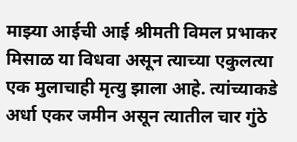माझ्या आईची आई श्रीमती विमल प्रभाकर मिसाळ या विधवा असून त्याच्या एकुलत्या एक मुलाचाही मृत्यु झाला आहे. त्यांच्याकडे अर्धा एकर जमीन असून त्यातील चार गुंठे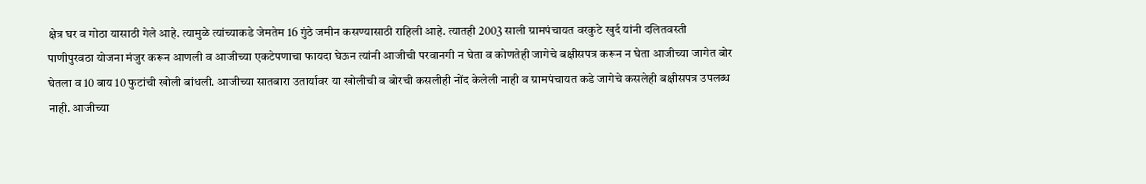क्षेत्र घर व गोठा यासाठी गेले आहे. त्यामुळे त्यांच्याकडे जेमतेम 16 गुंठे जमीन कसण्यासाठी राहिली आहे. त्यातही 2003 साली ग्रामपंचायत वरकुटे खुर्द यांनी दलितवस्ती पाणीपुरवठा योजना मंजुर करून आणली व आजीच्या एकटेपणाचा फायदा घेऊन त्यांनी आजीची परवानगी न घेता व कोणतेही जागेचे बक्षीसपत्र करून न घेता आजीच्या जागेत बोर घेतला व 10 बाय 10 फुटांची खोली बांधली. आजीच्या सातबारा उतार्यावर या खोलीची व बोरची कसलीही नोंद केलेली नाही व ग्रामपंचायत कडे जागेचे कसलेही बक्षीसपत्र उपलब्ध नाही. आजीच्या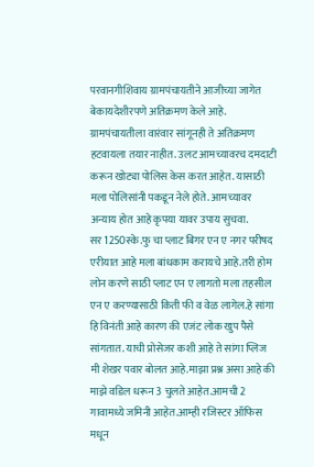परवानगीशिवाय ग्रामपंचायतीने आजीच्या जागेत बेकायदेशीरपणे अतिक्रमण केले आहे. ग्रामपंचायतीला वारंवार सांगूनही ते अतिक्रमण हटवायला तयार नाहीत. उलट आमच्यावरच दमदाटी करून खोट्या पोलिस केस करत आहेत. यासाठी मला पोलिसांनी पकडून नेले होते. आमच्यावर अन्याय होत आहे कृपया यावर उपाय सुचवा.
सर 1250स्के.फु चा प्लाट बिगर एन ए नगर परीषद एरीयात आहे मला बांधकाम करायचे आहे.तरी होम लोन करणे साठी प्लाट एन ए लागतो मला तहसील एन ए करण्यासाठी किती फी व वेळ लागेल.हे सांगा हि विनंती आहे कारण की एजंट लोक खुप पैसे सांगतात. याची प्रोसेजर कशी आहे ते सांगा प्लिज
मी शेखर पवार बोलत आहे.माझा प्रश्न असा आहे की माझे वडिल धरून 3 चुलते आहेत.आमची 2 गावामध्ये जमिनी आहेत.आम्ही रजिस्टर ऑफिस मधून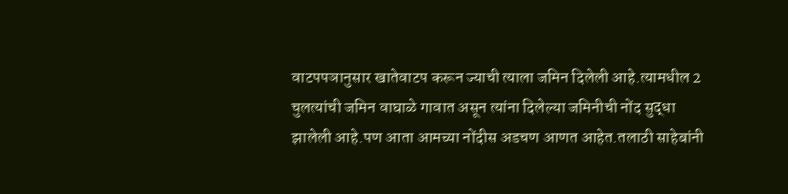वाटपपञानुसार खातेवाटप करून ज्याची त्याला जमिन दिलेली आहे.त्यामधील 2 चुलत्यांची जमिन वाघाळे गावात असून त्यांना दिलेल्या जमिनीची नोंद सुद्धा झालेली आहे.पण आता आमच्या नोंदीस अडचण आणत आहेत.तलाठी साहेबांनी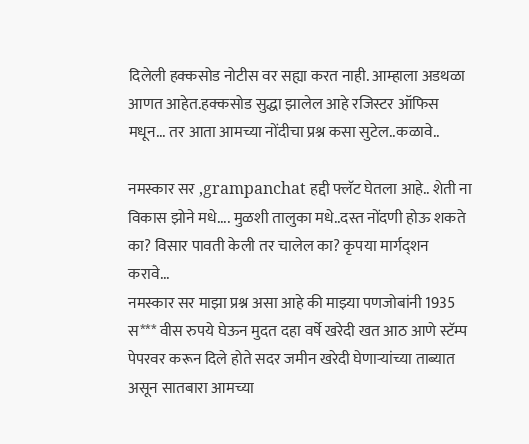दिलेली हक्कसोड नोटीस वर सह्या करत नाही. आम्हाला अडथळा आणत आहेत.हक्कसोड सुद्धा झालेल आहे रजिस्टर ऑफिस मधून... तर आता आमच्या नोंदीचा प्रश्न कसा सुटेल..कळावे..

नमस्कार सर ,grampanchat हद्दी फ्लॅट घेतला आहे.. शेती ना विकास झोने मधे.... मुळशी तालुका मधे..दस्त नोंदणी होऊ शकते का? विसार पावती केली तर चालेल का? कृपया मार्गद्शन करावे...
नमस्कार सर माझा प्रश्न असा आहे की माझ्या पणजोबांनी 1935 स*** वीस रुपये घेऊन मुदत दहा वर्षे खरेदी खत आठ आणे स्टॅम्प पेपरवर करून दिले होते सदर जमीन खरेदी घेणाऱ्यांच्या ताब्यात असून सातबारा आमच्या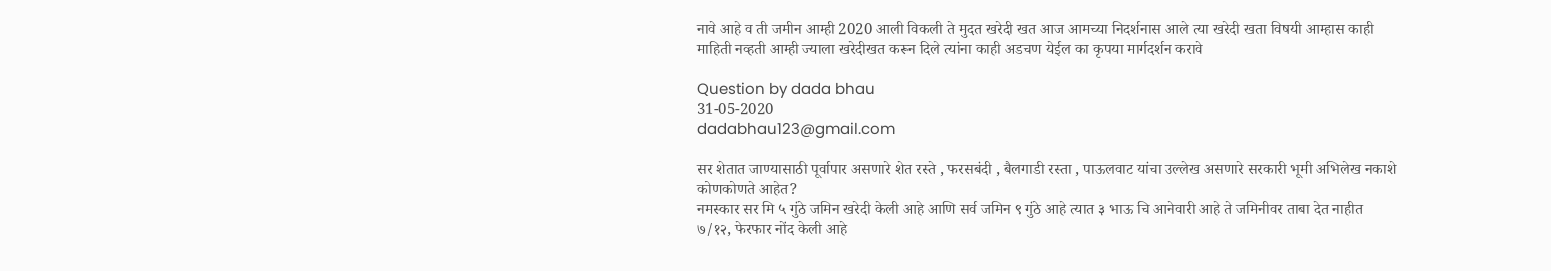नावे आहे व ती जमीन आम्ही 2020 आली विकली ते मुदत खरेदी खत आज आमच्या निदर्शनास आले त्या खरेदी खता विषयी आम्हास काही माहिती नव्हती आम्ही ज्याला खरेदीखत करून दिले त्यांना काही अडचण येईल का कृपया मार्गदर्शन करावे

Question by dada bhau
31-05-2020
dadabhau123@gmail.com

सर शेतात जाण्यासाठी पूर्वापार असणारे शेत रस्ते , फरसबंदी , बैलगाडी रस्ता , पाऊलवाट यांचा उल्लेख असणारे सरकारी भूमी अभिलेख नकाशे कोणकोणते आहेत?
नमस्कार सर मि ५ गुंठे जमिन खरेदी केली आहे आणि सर्व जमिन ९ गुंठे आहे त्यात ३ भाऊ चि आनेवारी आहे ते जमिनीवर ताबा देत नाहीत ७/१२, फेरफार नोंद केली आहे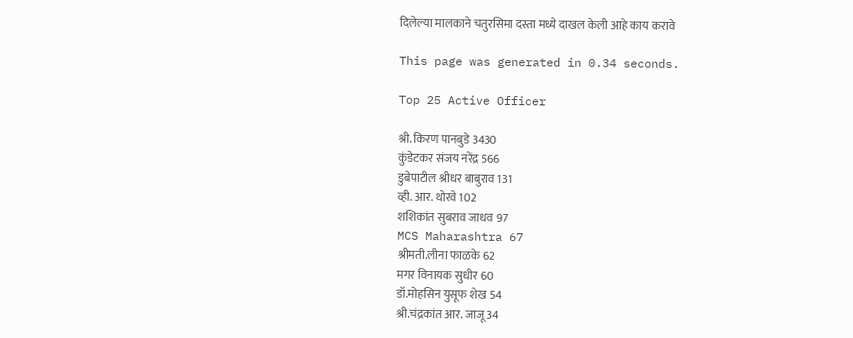दिलेल्या मालकाने चतुरसिमा दस्ता मध्ये दाखल केली आहे काय करावे

This page was generated in 0.34 seconds.

Top 25 Active Officer

श्री. किरण पानबुडे 3430
कुंडेटकर संजय नरेंद्र 566
डुबेपाटील श्रीधर बाबुराव 131
व्ही. आर. थोरवे 102
शशिकांत सुबराव जाधव 97
MCS Maharashtra 67
श्रीमती.लीना फाळके 62
मगर विनायक सुधीर 60
डॉ.मोहसिन युसूफ शेख 54
श्री.चंद्रकांत आर. जाजू 34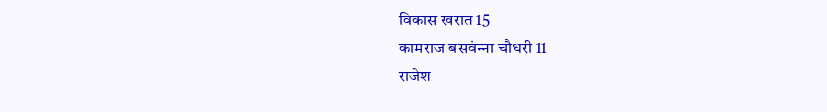विकास खरात 15
कामराज बसवंन्‍ना चौधरी 11
राजेश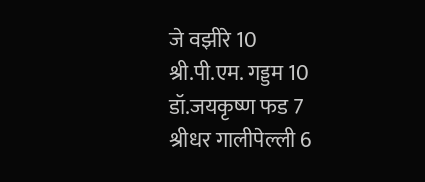जे वझीरे 10
श्री.पी.एम. गड्डम 10
डॉ.जयकृष्ण फड 7
श्रीधर गालीपेल्ली 6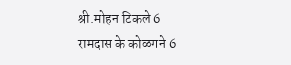श्री.मोहन टिकले 6
रामदास के कोळगने 6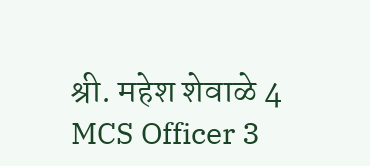श्री. महेश शेवाळे 4
MCS Officer 3